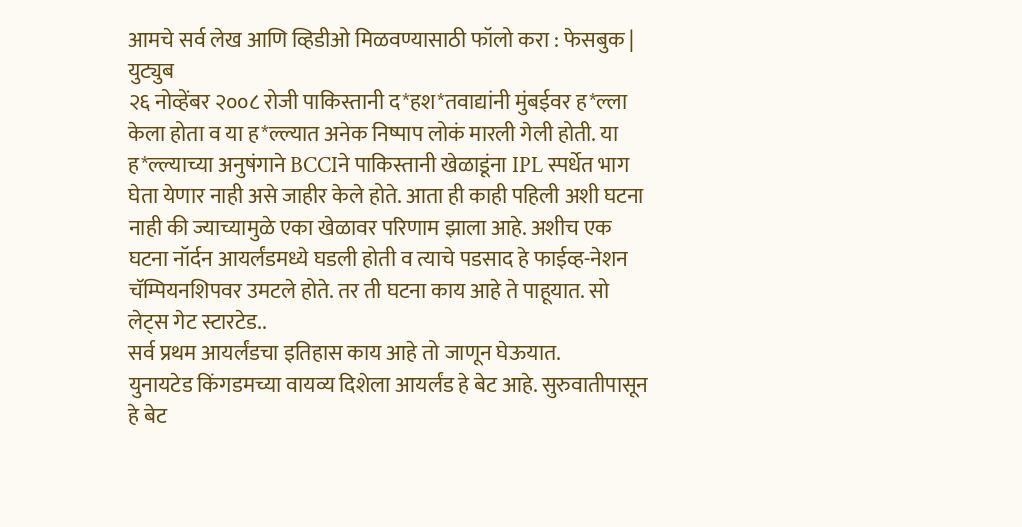आमचे सर्व लेख आणि व्हिडीओ मिळवण्यासाठी फॉलो करा : फेसबुक | युट्युब
२६ नोव्हेंबर २००८ रोजी पाकिस्तानी द*हश*तवाद्यांनी मुंबईवर ह*ल्ला केला होता व या ह*ल्ल्यात अनेक निष्पाप लोकं मारली गेली होती. या ह*ल्ल्याच्या अनुषंगाने BCCIने पाकिस्तानी खेळाडूंना IPL स्पर्धेत भाग घेता येणार नाही असे जाहीर केले होते. आता ही काही पहिली अशी घटना नाही की ज्याच्यामुळे एका खेळावर परिणाम झाला आहे. अशीच एक घटना नॉर्दन आयर्लंडमध्ये घडली होती व त्याचे पडसाद हे फाईव्ह-नेशन चॅम्पियनशिपवर उमटले होते. तर ती घटना काय आहे ते पाहूयात. सो लेट्स गेट स्टारटेड..
सर्व प्रथम आयर्लंडचा इतिहास काय आहे तो जाणून घेऊयात.
युनायटेड किंगडमच्या वायव्य दिशेला आयर्लंड हे बेट आहे. सुरुवातीपासून हे बेट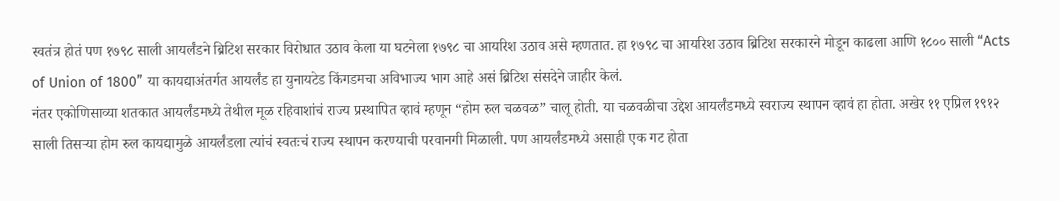स्वतंत्र होतं पण १७९८ साली आयर्लंडने ब्रिटिश सरकार विरोधात उठाव केला या घटनेला १७९८ चा आयरिश उठाव असे म्हणतात. हा १७९८ चा आयरिश उठाव ब्रिटिश सरकारने मोडून काढला आणि १८०० साली “Acts of Union of 1800” या कायद्याअंतर्गत आयर्लंड हा युनायटेड किंगडमचा अविभाज्य भाग आहे असं ब्रिटिश संसदेने जाहीर केलं.
नंतर एकोणिसाव्या शतकात आयर्लंडमध्ये तेथील मूळ रहिवाशांचं राज्य प्रस्थापित व्हावं म्हणून “होम रुल चळवळ” चालू होती. या चळवळीचा उद्देश आयर्लंडमध्ये स्वराज्य स्थापन व्हावं हा होता. अखेर ११ एप्रिल १९१२ साली तिसऱ्या होम रुल कायद्यामुळे आयर्लंडला त्यांचं स्वतःचं राज्य स्थापन करण्याची परवानगी मिळाली. पण आयर्लंडमध्ये असाही एक गट होता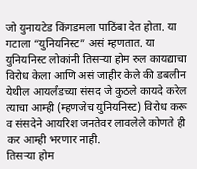जो युनायटेड किंगडमला पाठिंबा देत होता. या गटाला “युनियनिस्ट” असं म्हणतात. या युनियनिस्ट लोकांनी तिसऱ्या होम रुल कायद्याचा विरोध केला आणि असं जाहीर केले की डबलीन येथील आयर्लंडच्या संसद जे कुठले कायदे करेल त्याचा आम्ही (म्हणजेच युनियनिस्ट) विरोध करू व संसदेने आयरिश जनतेवर लावलेले कोणते ही कर आम्ही भरणार नाही.
तिसऱ्या होम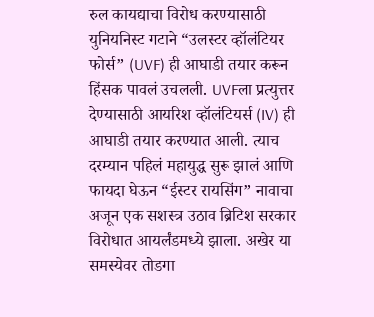रुल कायद्याचा विरोध करण्यासाठी युनियनिस्ट गटाने “उलस्टर व्हॉलंटियर फोर्स” (UVF) ही आघाडी तयार करून हिंसक पावलं उचलली. UVFला प्रत्युत्तर देण्यासाठी आयरिश व्हॉलंटियर्स (IV) ही आघाडी तयार करण्यात आली. त्याच दरम्यान पहिलं महायुद्ध सुरू झालं आणि फायदा घेऊन “ईस्टर रायसिंग” नावाचा अजून एक सशस्त्र उठाव ब्रिटिश सरकार विरोधात आयर्लंडमध्ये झाला. अखेर या समस्येवर तोडगा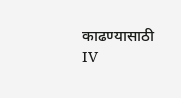काढण्यासाठी IV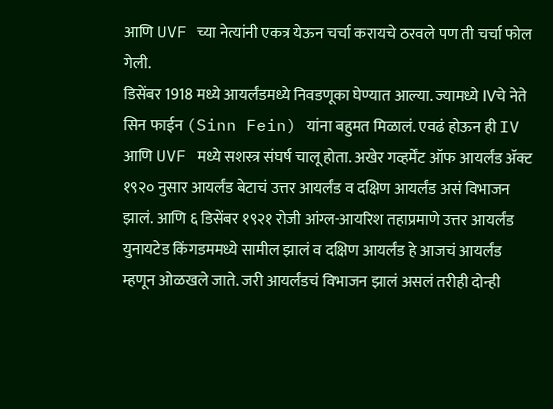आणि UVF च्या नेत्यांनी एकत्र येऊन चर्चा करायचे ठरवले पण ती चर्चा फोल गेली.
डिसेंबर 1918 मध्ये आयर्लंडमध्ये निवडणूका घेण्यात आल्या. ज्यामध्ये IVचे नेते सिन फाईन (Sinn Fein) यांना बहुमत मिळालं. एवढं होऊन ही IV आणि UVF मध्ये सशस्त्र संघर्ष चालू होता. अखेर गव्हर्मेंट ऑफ आयर्लंड ॲक्ट १९२० नुसार आयर्लंड बेटाचं उत्तर आयर्लंड व दक्षिण आयर्लंड असं विभाजन झालं. आणि ६ डिसेंबर १९२१ रोजी आंग्ल-आयरिश तहाप्रमाणे उत्तर आयर्लंड युनायटेड किंगडममध्ये सामील झालं व दक्षिण आयर्लंड हे आजचं आयर्लंड म्हणून ओळखले जाते. जरी आयर्लंडचं विभाजन झालं असलं तरीही दोन्ही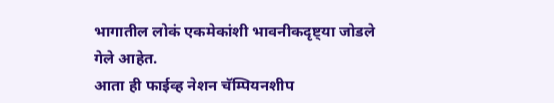भागातील लोकं एकमेकांशी भावनीकदृष्ट्या जोडले गेले आहेत.
आता ही फाईव्ह नेशन चॅम्पियनशीप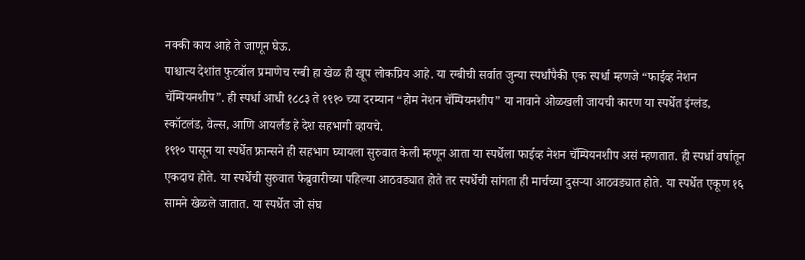नक्की काय आहे ते जाणून घेऊ.
पाश्चात्य देशांत फुटबॉल प्रमाणेच रग्बी हा खेळ ही खूप लोकप्रिय आहे. या रग्बीची सर्वात जुन्या स्पर्धांपैकी एक स्पर्धा म्हणजे “फाईव्ह नेशन चॅम्पियनशीप”. ही स्पर्धा आधी १८८३ ते १९१० च्या दरम्यान “होम नेशन चॅम्पियनशीप” या नावाने ओळखली जायची कारण या स्पर्धेत इंग्लंड, स्कॉटलंड, वेल्स, आणि आयर्लंड हे देश सहभागी व्हायचे.
१९१० पासून या स्पर्धेत फ्रान्सने ही सहभाग घ्यायला सुरुवात केली म्हणून आता या स्पर्धेला फाईव्ह नेशन चॅम्पियनशीप असं म्हणतात. ही स्पर्धा वर्षातून एकदाच होते. या स्पर्धेची सुरुवात फेब्रुवारीच्या पहिल्या आठवड्यात होते तर स्पर्धेची सांगता ही मार्चच्या दुसऱ्या आठवड्यात होते. या स्पर्धेत एकूण १६ सामने खेळले जातात. या स्पर्धेत जो संघ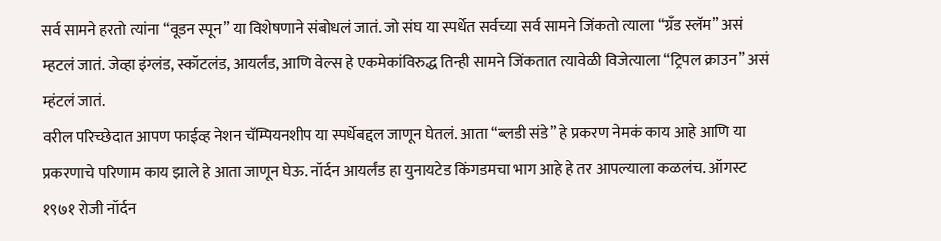सर्व सामने हरतो त्यांना “वूडन स्पून” या विशेषणाने संबोधलं जातं. जो संघ या स्पर्धेत सर्वच्या सर्व सामने जिंकतो त्याला “ग्रँड स्लॅम” असं म्हटलं जातं. जेव्हा इंग्लंड, स्कॉटलंड, आयर्लंड, आणि वेल्स हे एकमेकांविरुद्ध तिन्ही सामने जिंकतात त्यावेळी विजेत्याला “ट्रिपल क्राउन” असं म्हंटलं जातं.
वरील परिच्छेदात आपण फाईव्ह नेशन चॅम्पियनशीप या स्पर्धेबद्दल जाणून घेतलं. आता “ब्लडी संडे” हे प्रकरण नेमकं काय आहे आणि या प्रकरणाचे परिणाम काय झाले हे आता जाणून घेऊ. नॉर्दन आयर्लंड हा युनायटेड किंगडमचा भाग आहे हे तर आपल्याला कळलंच. ऑगस्ट १९७१ रोजी नॉर्दन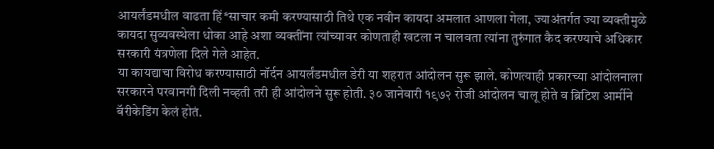आयर्लंडमधील वाढता हिं*साचार कमी करण्यासाठी तिथे एक नवीन कायदा अमलात आणला गेला, ज्याअंतर्गत ज्या व्यक्तीमुळे कायदा सुव्यवस्थेला धोका आहे अशा व्यक्तींना त्यांच्यावर कोणताही खटला न चालवता त्यांना तुरुंगात कैद करण्याचे अधिकार सरकारी यंत्रणेला दिले गेले आहेत.
या कायद्याचा विरोध करण्यासाठी नॉर्दन आयर्लंडमधील डेरी या शहरात आंदोलन सुरू झाले. कोणत्याही प्रकारच्या आंदोलनाला सरकारने परवानगी दिली नव्हती तरी ही आंदोलने सुरू होती. ३० जानेवारी १९७२ रोजी आंदोलन चालू होते व ब्रिटिश आर्मीने बॅरीकेडिंग केलं होतं.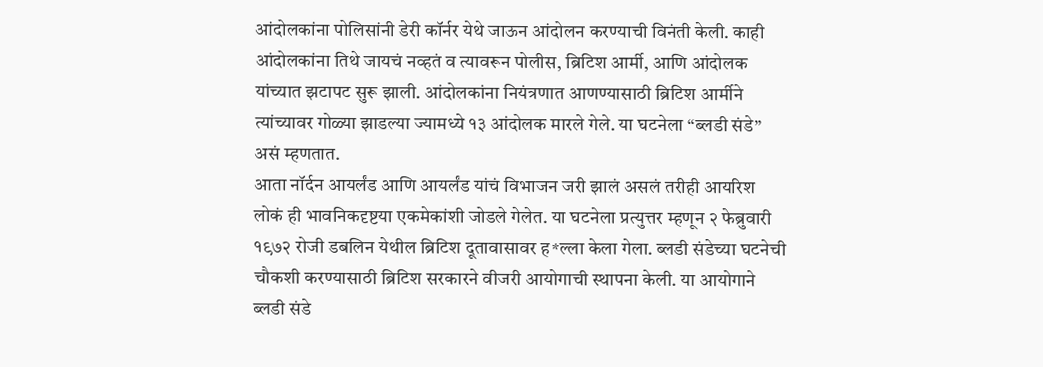आंदोलकांना पोलिसांनी डेरी कॉर्नर येथे जाऊन आंदोलन करण्याची विनंती केली. काही आंदोलकांना तिथे जायचं नव्हतं व त्यावरून पोलीस, ब्रिटिश आर्मी, आणि आंदोलक यांच्यात झटापट सुरू झाली. आंदोलकांना नियंत्रणात आणण्यासाठी ब्रिटिश आर्मीने त्यांच्यावर गोळ्या झाडल्या ज्यामध्ये १३ आंदोलक मारले गेले. या घटनेला “ब्लडी संडे” असं म्हणतात.
आता नॉर्दन आयर्लंड आणि आयर्लंड यांचं विभाजन जरी झालं असलं तरीही आयरिश लोकं ही भावनिकदृष्टया एकमेकांशी जोडले गेलेत. या घटनेला प्रत्युत्तर म्हणून २ फेब्रुवारी १९७२ रोजी डबलिन येथील ब्रिटिश दूतावासावर ह*ल्ला केला गेला. ब्लडी संडेच्या घटनेची चौकशी करण्यासाठी ब्रिटिश सरकारने वीजरी आयोगाची स्थापना केली. या आयोगाने ब्लडी संडे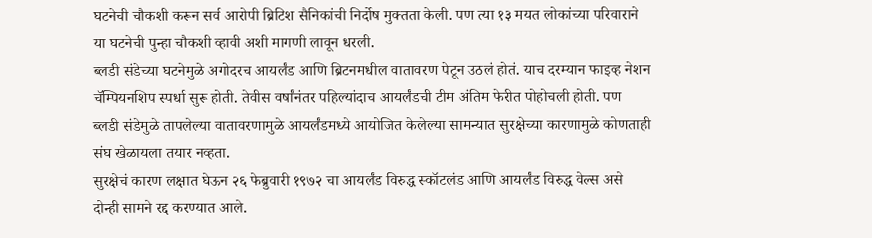घटनेची चौकशी करून सर्व आरोपी ब्रिटिश सैनिकांची निर्दोष मुक्तता केली. पण त्या १३ मयत लोकांच्या परिवाराने या घटनेची पुन्हा चौकशी व्हावी अशी मागणी लावून धरली.
ब्लडी संडेच्या घटनेमुळे अगोदरच आयर्लंड आणि ब्रिटनमधील वातावरण पेटून उठलं होतं. याच दरम्यान फाइव्ह नेशन चॅम्पियनशिप स्पर्धा सुरू होती. तेवीस वर्षांनंतर पहिल्यांदाच आयर्लंडची टीम अंतिम फेरीत पोहोचली होती. पण ब्लडी संडेमुळे तापलेल्या वातावरणामुळे आयर्लंडमध्ये आयोजित केलेल्या सामन्यात सुरक्षेच्या कारणामुळे कोणताही संघ खेळायला तयार नव्हता.
सुरक्षेचं कारण लक्षात घेऊन २६ फेब्रुवारी १९७२ चा आयर्लंड विरुद्ध स्कॉटलंड आणि आयर्लंड विरुद्ध वेल्स असे दोन्ही सामने रद्द करण्यात आले.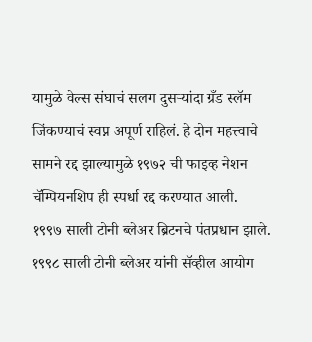यामुळे वेल्स संघाचं सलग दुसऱ्यांदा ग्रँड स्लॅम जिंकण्याचं स्वप्न अपूर्ण राहिलं. हे दोन महत्त्वाचे सामने रद्द झाल्यामुळे १९७२ ची फाइव्ह नेशन चॅम्पियनशिप ही स्पर्धा रद्द करण्यात आली.
१९९७ साली टोनी ब्लेअर ब्रिटनचे पंतप्रधान झाले. १९९८ साली टोनी ब्लेअर यांनी सॅव्हील आयोग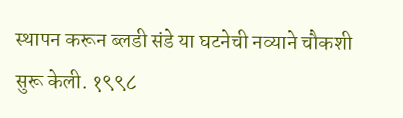स्थापन करून ब्लडी संडे या घटनेची नव्याने चौकशी सुरू केली. १९९८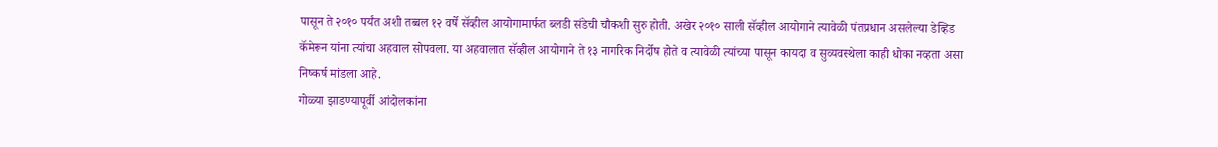पासून ते २०१० पर्यंत अशी तब्बल १२ वर्षे सॅव्हील आयोगामार्फत ब्लडी संडेची चौकशी सुरु होती. अखेर २०१० साली सॅव्हील आयोगाने त्यावेळी पंतप्रधान असलेल्या डेव्हिड कॅमेरून यांना त्यांचा अहवाल सोपवला. या अहवालात सॅव्हील आयोगाने ते १३ नागरिक निर्दोष होते व त्यावेळी त्यांच्या पासून कायदा व सुव्यवस्थेला काही धोका नव्हता असा निष्कर्ष मांडला आहे.
गोळ्या झाडण्यापूर्वी आंदोलकांना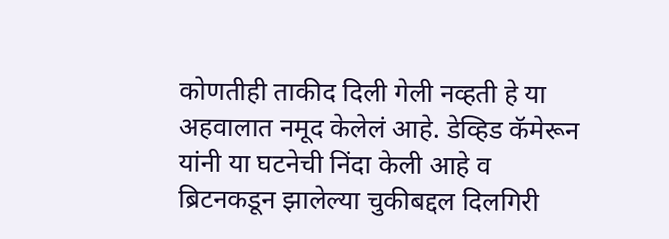कोणतीही ताकीद दिली गेली नव्हती हे या अहवालात नमूद केलेलं आहे. डेव्हिड कॅमेरून यांनी या घटनेची निंदा केली आहे व ब्रिटनकडून झालेल्या चुकीबद्दल दिलगिरी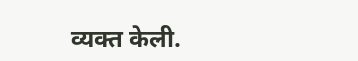व्यक्त केली.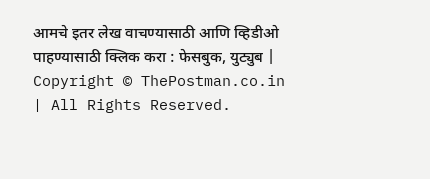आमचे इतर लेख वाचण्यासाठी आणि व्हिडीओ पाहण्यासाठी क्लिक करा : फेसबुक, युट्युब | Copyright © ThePostman.co.in | All Rights Reserved.